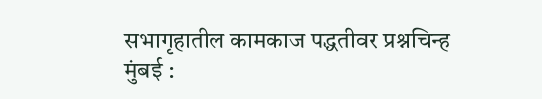सभागृहातील कामकाज पद्धतीवर प्रश्नचिन्ह
मुंबई :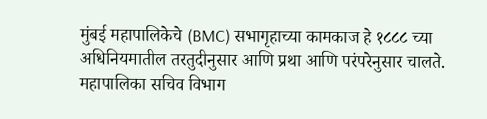मुंबई महापालिकेचे (BMC) सभागृहाच्या कामकाज हे १८८८ च्या अधिनियमातील तरतुदीनुसार आणि प्रथा आणि परंपरेनुसार चालते. महापालिका सचिव विभाग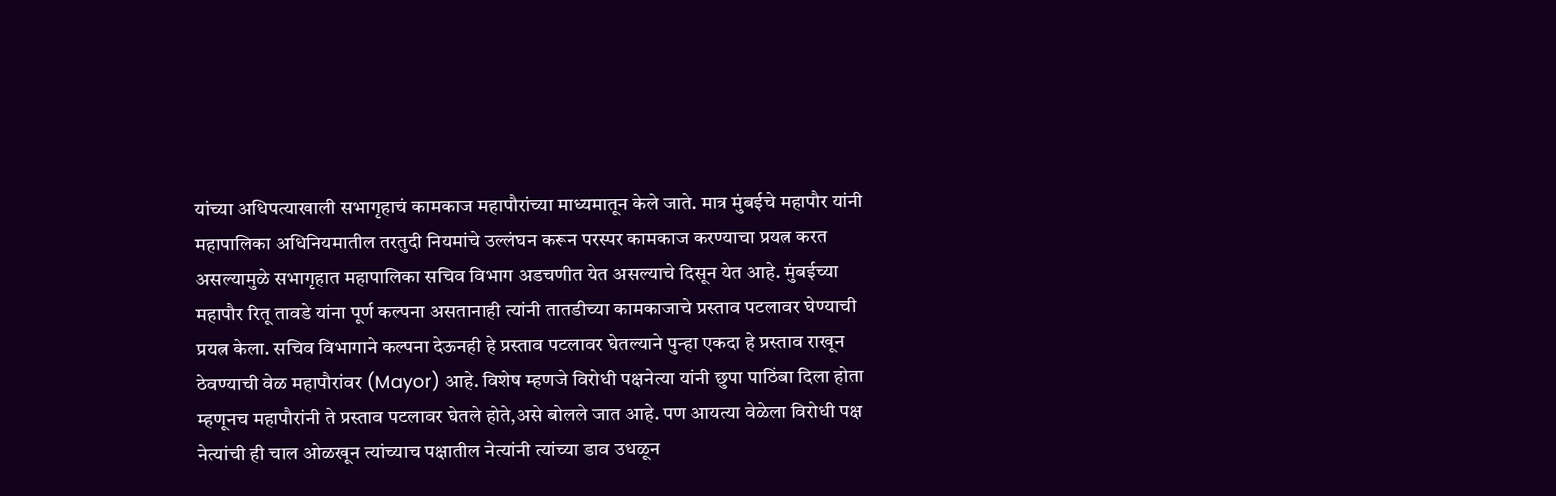यांच्या अधिपत्याखाली सभागृहाचं कामकाज महापौरांच्या माध्यमातून केले जाते. मात्र मुंबईचे महापौर यांनी महापालिका अधिनियमातील तरतुदी नियमांचे उल्लंघन करून परस्पर कामकाज करण्याचा प्रयत्न करत असल्यामुळे सभागृहात महापालिका सचिव विभाग अडचणीत येत असल्याचे दिसून येत आहे. मुंबईच्या महापौर रितू तावडे यांना पूर्ण कल्पना असतानाही त्यांनी तातडीच्या कामकाजाचे प्रस्ताव पटलावर घेण्याची प्रयत्न केला. सचिव विभागाने कल्पना देऊनही हे प्रस्ताव पटलावर घेतल्याने पुन्हा एकदा हे प्रस्ताव राखून ठेवण्याची वेळ महापौरांवर (Mayor) आहे. विशेष म्हणजे विरोधी पक्षनेत्या यांनी छुपा पाठिंबा दिला होता म्हणूनच महापौरांनी ते प्रस्ताव पटलावर घेतले होते,असे बोलले जात आहे. पण आयत्या वेळेला विरोधी पक्ष नेत्यांची ही चाल ओळखून त्यांच्याच पक्षातील नेत्यांनी त्यांच्या डाव उधळून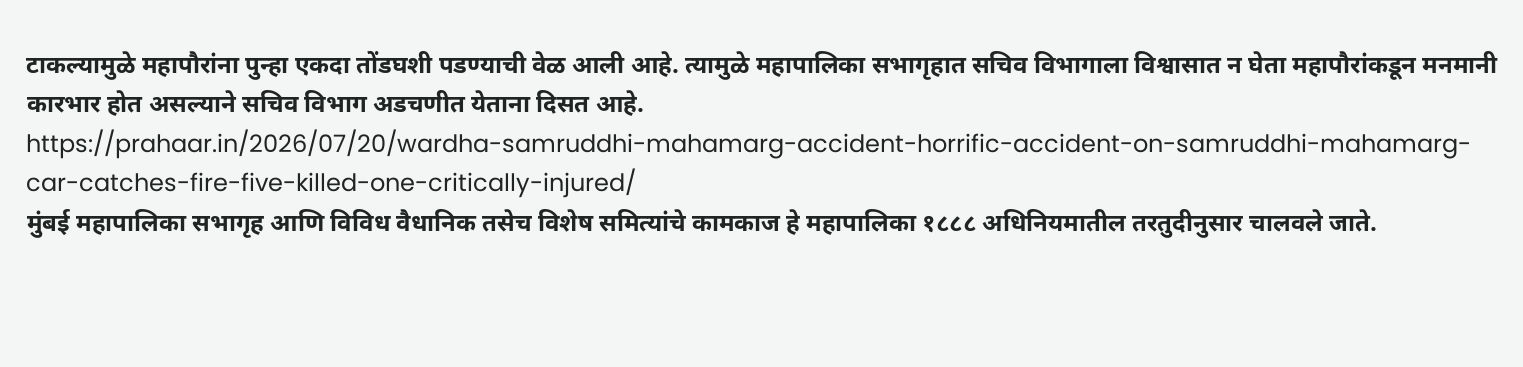टाकल्यामुळे महापौरांना पुन्हा एकदा तोंडघशी पडण्याची वेळ आली आहे. त्यामुळे महापालिका सभागृहात सचिव विभागाला विश्वासात न घेता महापौरांकडून मनमानी कारभार होत असल्याने सचिव विभाग अडचणीत येताना दिसत आहे.
https://prahaar.in/2026/07/20/wardha-samruddhi-mahamarg-accident-horrific-accident-on-samruddhi-mahamarg-car-catches-fire-five-killed-one-critically-injured/
मुंबई महापालिका सभागृह आणि विविध वैधानिक तसेच विशेष समित्यांचे कामकाज हे महापालिका १८८८ अधिनियमातील तरतुदीनुसार चालवले जाते.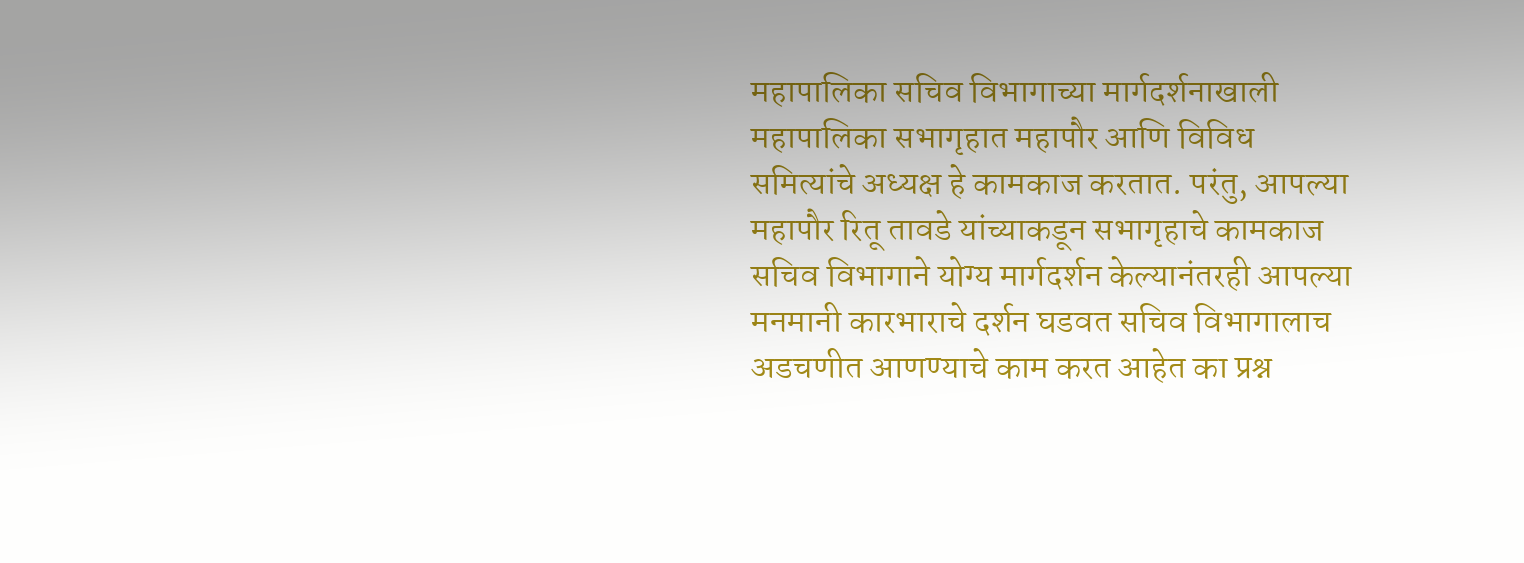महापालिका सचिव विभागाच्या मार्गदर्शनाखाली महापालिका सभागृहात महापौर आणि विविध समित्यांचे अध्यक्ष हे कामकाज करतात. परंतु, आपल्या महापौर रितू तावडे यांच्याकडून सभागृहाचे कामकाज सचिव विभागाने योग्य मार्गदर्शन केल्यानंतरही आपल्या मनमानी कारभाराचे दर्शन घडवत सचिव विभागालाच अडचणीत आणण्याचे काम करत आहेत का प्रश्न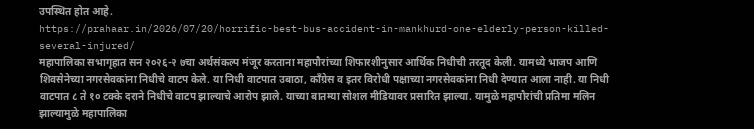उपस्थित होत आहे.
https://prahaar.in/2026/07/20/horrific-best-bus-accident-in-mankhurd-one-elderly-person-killed-several-injured/
महापालिका सभागृहात सन २०२६-२ ७चा अर्थसंकल्प मंजूर करताना महापौरांच्या शिफारशीनुसार आर्थिक निधीची तरतूद केली. यामध्ये भाजप आणि शिवसेनेच्या नगरसेवकांना निधीचे वाटप केले. या निधी वाटपात उबाठा, काँग्रेस व इतर विरोधी पक्षाच्या नगरसेवकांना निधी देण्यात आला नाही. या निधी वाटपात ८ ते १० टक्के दराने निधीचे वाटप झाल्याचे आरोप झाले. याच्या बातम्या सोशल मीडियावर प्रसारित झाल्या. यामुळे महापौरांची प्रतिमा मलिन झाल्यामुळे महापालिका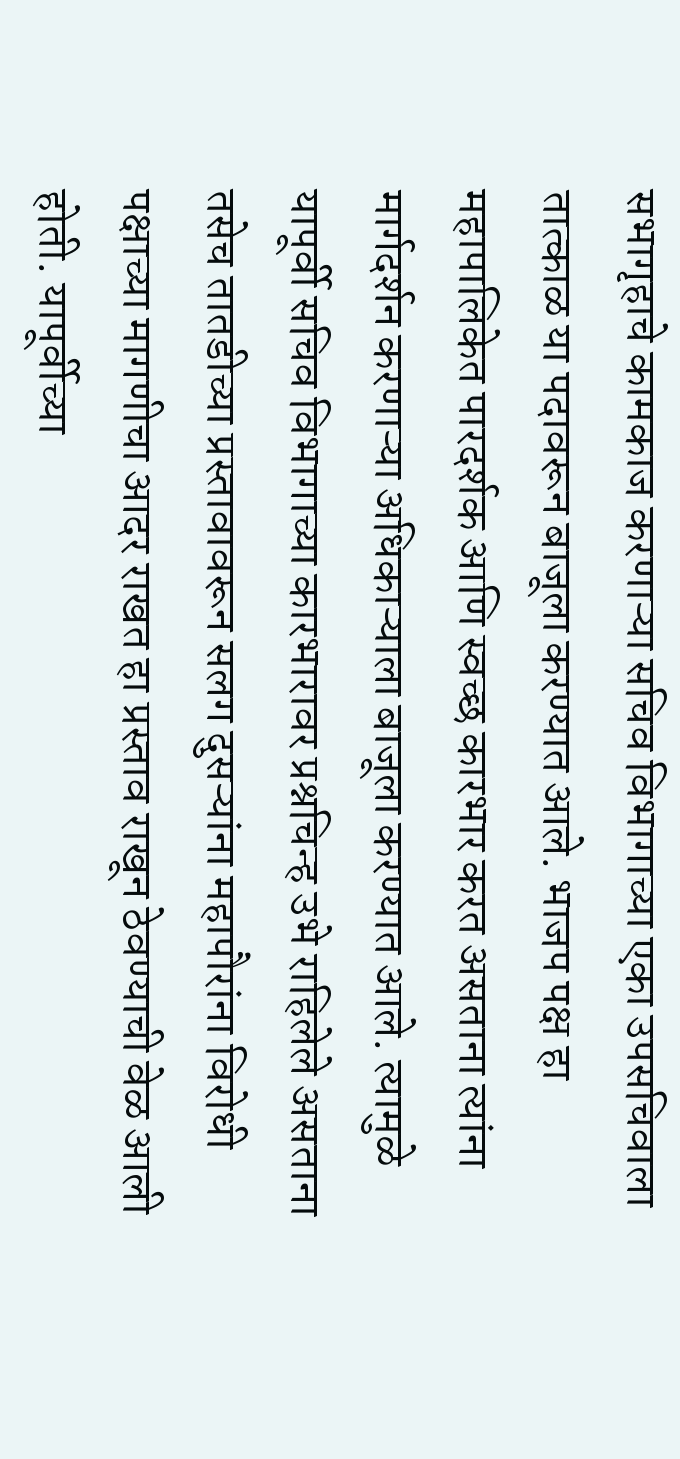सभागृहाचे कामकाज करणाऱ्या सचिव विभागाच्या एका उपसचिवाला तात्काळ या पदावरून बाजूला करण्यात आले. भाजप पक्ष हा महापालिकेत पारदर्शक आणि स्वच्छ कारभार करत असताना त्यांना मार्गदर्शन करणाऱ्या अधिकाऱ्याला बाजूला करण्यात आले. त्यामुळे यापूर्वी सचिव विभागाच्या कारभारावर प्रश्नचिन्ह उभे राहिलेले असताना तसेच तातडीच्या प्रस्तावावरून सलग दुसऱ्यांना महापौरांना विरोधी पक्षाच्या मागणीचा आदर राखत हा प्रस्ताव राखून ठेवण्याची वेळ आली होती. यापूर्वीच्या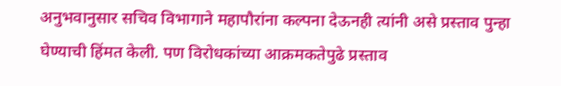अनुभवानुसार सचिव विभागाने महापौरांना कल्पना देऊनही त्यांनी असे प्रस्ताव पुन्हा घेण्याची हिंमत केली. पण विरोधकांच्या आक्रमकतेपुढे प्रस्ताव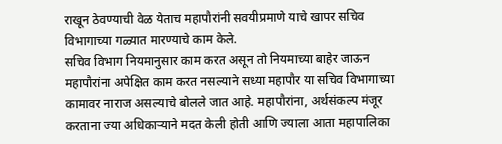राखून ठेवण्याची वेळ येताच महापौरांनी सवयीप्रमाणे याचे खापर सचिव विभागाच्या गळ्यात मारण्याचे काम केले.
सचिव विभाग नियमानुसार काम करत असून तो नियमाच्या बाहेर जाऊन महापौरांना अपेक्षित काम करत नसल्याने सध्या महापौर या सचिव विभागाच्या कामावर नाराज असल्याचे बोलले जात आहे. महापौरांना, अर्थसंकल्प मंजूर करताना ज्या अधिकाऱ्याने मदत केली होती आणि ज्याला आता महापालिका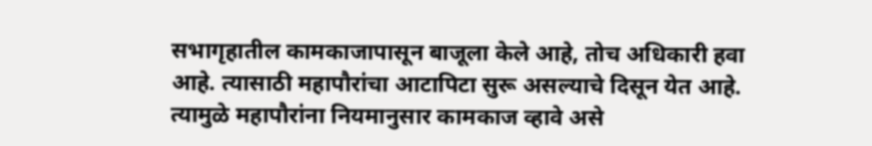सभागृहातील कामकाजापासून बाजूला केले आहे, तोच अधिकारी हवा आहे. त्यासाठी महापौरांचा आटापिटा सुरू असल्याचे दिसून येत आहे. त्यामुळे महापौरांना नियमानुसार कामकाज व्हावे असे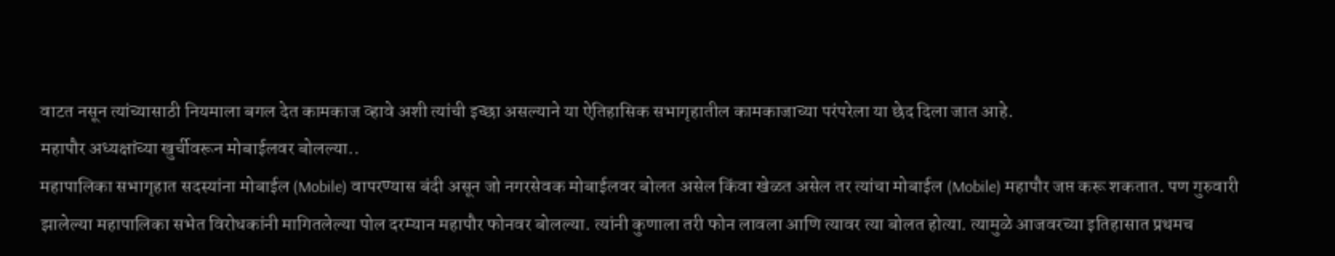वाटत नसून त्यांच्यासाठी नियमाला बगल देत कामकाज व्हावे अशी त्यांची इच्छा असल्याने या ऐतिहासिक सभागृहातील कामकाजाच्या परंपरेला या छेद दिला जात आहे.
महापौर अध्यक्षांच्या खुर्चीवरून मोबाईलवर बोलल्या..
महापालिका सभागृहात सदस्यांना मोबाईल (Mobile) वापरण्यास बंदी असून जो नगरसेवक मोबाईलवर बोलत असेल किंवा खेळत असेल तर त्यांचा मोबाईल (Mobile) महापौर जप्त करू शकतात. पण गुरुवारी झालेल्या महापालिका सभेत विरोधकांनी मागितलेल्या पोल दरम्यान महापौर फोनवर बोलल्या. त्यांनी कुणाला तरी फोन लावला आणि त्यावर त्या बोलत होत्या. त्यामुळे आजवरच्या इतिहासात प्रथमच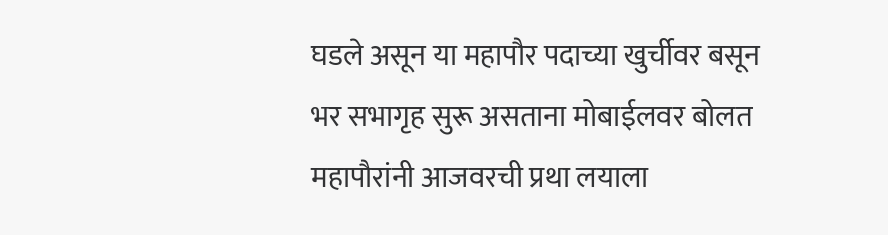घडले असून या महापौर पदाच्या खुर्चीवर बसून भर सभागृह सुरू असताना मोबाईलवर बोलत महापौरांनी आजवरची प्रथा लयाला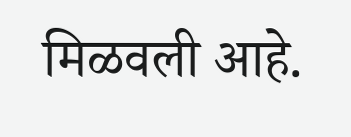मिळवली आहे.